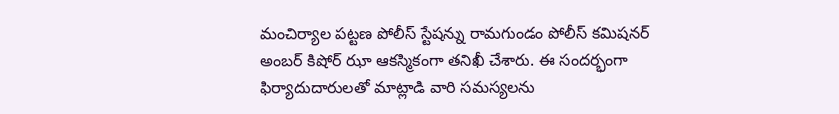మంచిర్యాల పట్టణ పోలీస్ స్టేషన్ను రామగుండం పోలీస్ కమిషనర్ అంబర్ కిషోర్ ఝా ఆకస్మికంగా తనిఖీ చేశారు. ఈ సందర్భంగా ఫిర్యాదుదారులతో మాట్లాడి వారి సమస్యలను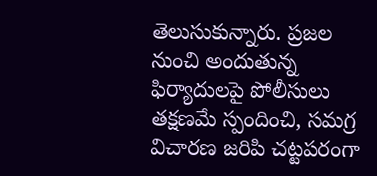తెలుసుకున్నారు. ప్రజల నుంచి అందుతున్న ఫిర్యాదులపై పోలీసులు తక్షణమే స్పందించి, సమగ్ర విచారణ జరిపి చట్టపరంగా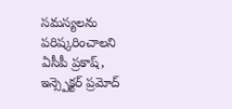సమస్యలను పరిష్కరించాలని ఏసీపీ ప్రకాష్, ఇన్స్పెక్టర్ ప్రమోద్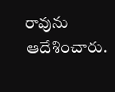రావును ఆదేశించారు.